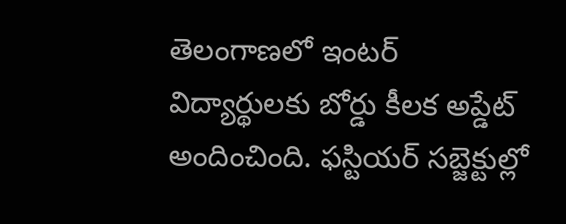తెలంగాణలో ఇంటర్ విద్యార్థులకు బోర్డు కీలక అప్డేట్ అందించింది. ఫస్టియర్ సబ్జెక్టుల్లో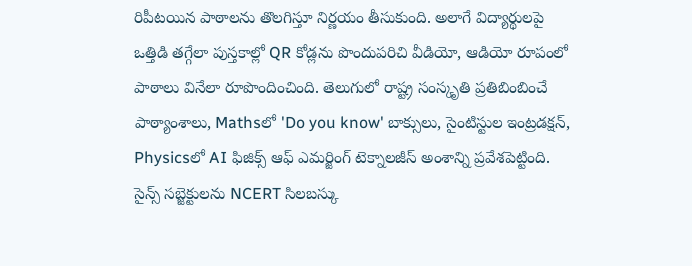రిపీటయిన పాఠాలను తొలగిస్తూ నిర్ణయం తీసుకుంది. అలాగే విద్యార్థులపై ఒత్తిడి తగ్గేలా పుస్తకాల్లో QR కోడ్లను పొందుపరిచి వీడియో, ఆడియో రూపంలో పాఠాలు వినేలా రూపొందించింది. తెలుగులో రాష్ట్ర సంస్కృతి ప్రతిబింబించే పాఠ్యాంశాలు, Mathsలో 'Do you know' బాక్సులు, సైంటిస్టుల ఇంట్రడక్షన్, Physicsలో AI ఫిజిక్స్ ఆఫ్ ఎమర్జింగ్ టెక్నాలజీస్ అంశాన్ని ప్రవేశపెట్టింది. సైన్స్ సబ్జెక్టులను NCERT సిలబస్కు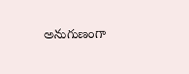అనుగుణంగా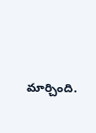మార్చింది.